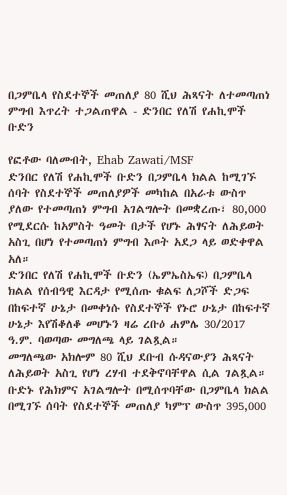በጋምቤላ የስደተኞች መጠለያ 80 ሺህ ሕጻናት ለተመጣጠነ ምግብ እጥረት ተጋልጠዋል - ድንበር የለሽ የሐኪሞች ቡድን

የፎቶው ባለመብት, Ehab Zawati/MSF
ድንበር የለሽ የሐኪሞች ቡድን በጋምቤላ ክልል ከሚገኙ ሰባት የስደተኞች መጠለያዎች መካከል በአራቱ ውስጥ ያለው የተመጣጠነ ምግብ አገልግሎት በመቋረጡ፣ 80,000 የሚደርሱ ከአምስት ዓመት በታች የሆኑ ሕፃናት ለሕይወት አስጊ በሆነ የተመጣጠነ ምግብ እጦት አደጋ ላይ ወድቀዋል አለ።
ድንበር የለሽ የሐኪሞች ቡድን (ኤምኤስኤፍ) በጋምቤላ ክልል የሰብዓዊ እርዳታ የሚሰጡ ቁልፍ ለጋሾች ድጋፍ በከፍተኛ ሁኔታ በመቀነሱ የስደተኞች የኑሮ ሁኔታ በከፍተኛ ሁኔታ እየሽቆለቆ መሆኑን ዛሬ ረቡዕ ሐምሌ 30/2017 ዓ.ም. ባወጣው መግለጫ ላይ ገልጿል።
መግለጫው አክሎም 80 ሺህ ደቡብ ሱዳናውያን ሕጻናት ለሕይወት አስጊ የሆነ ረሃብ ተደቅኖባቸዋል ሲል ገልጿል።
ቡድኑ የሕክምና አገልግሎት በሚሰጥባቸው በጋምቤላ ክልል በሚገኙ ሰባት የስደተኞች መጠለያ ካምፕ ውስጥ 395,000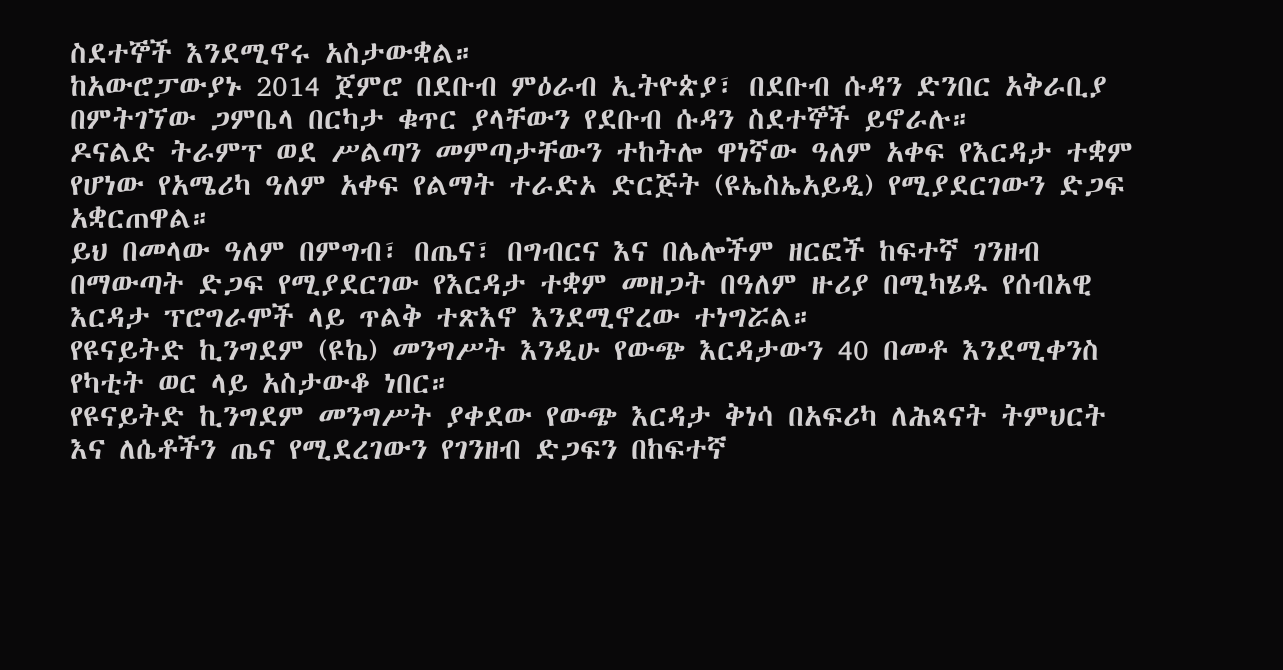ስደተኞች እንደሚኖሩ አስታውቋል።
ከአውሮፓውያኑ 2014 ጀምሮ በደቡብ ምዕራብ ኢትዮጵያ፣ በደቡብ ሱዳን ድንበር አቅራቢያ በምትገኘው ጋምቤላ በርካታ ቁጥር ያላቸውን የደቡብ ሱዳን ስደተኞች ይኖራሉ።
ዶናልድ ትራምፕ ወደ ሥልጣን መምጣታቸውን ተከትሎ ዋነኛው ዓለም አቀፍ የእርዳታ ተቋም የሆነው የአሜሪካ ዓለም አቀፍ የልማት ተራድኦ ድርጅት (ዩኤስኤአይዲ) የሚያደርገውን ድጋፍ አቋርጠዋል።
ይህ በመላው ዓለም በምግብ፣ በጤና፣ በግብርና እና በሌሎችም ዘርፎች ከፍተኛ ገንዘብ በማውጣት ድጋፍ የሚያደርገው የእርዳታ ተቋም መዘጋት በዓለም ዙሪያ በሚካሄዱ የሰብአዊ እርዳታ ፕሮግራሞች ላይ ጥልቅ ተጽእኖ እንደሚኖረው ተነግሯል።
የዩናይትድ ኪንግደም (ዩኬ) መንግሥት እንዲሁ የውጭ እርዳታውን 40 በመቶ እንደሚቀንስ የካቲት ወር ላይ አስታውቆ ነበር።
የዩናይትድ ኪንግደም መንግሥት ያቀደው የውጭ እርዳታ ቅነሳ በአፍሪካ ለሕጻናት ትምህርት እና ለሴቶችን ጤና የሚደረገውን የገንዘብ ድጋፍን በከፍተኛ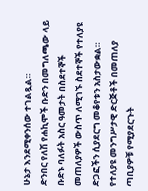ሁኔታ እንደሚቀንሰው ተገልጿል።
ድንበር የለሽ የሐኪሞች ቡድን በመግለጫው ላይ ቡድኑ ባለፉት አስር ዓመታት በስደተኞች መጠለያዎች ውስጥ ለሚገኙ ስደተኞች የተለያዩ ድጋፎችን ሲያደርግ መቆየቱን አስታውቋል።
የተለያዩ መንግሥታዊ ድርጅቶች በመጠለያ ጣቢያዎቹ የሚያደርጉት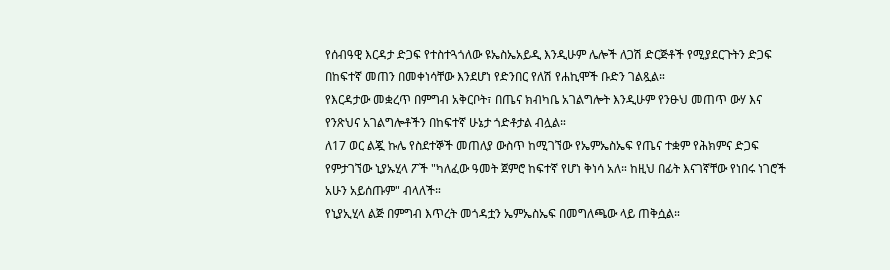የሰብዓዊ እርዳታ ድጋፍ የተስተጓጎለው ዩኤስኤአይዲ እንዲሁም ሌሎች ለጋሽ ድርጅቶች የሚያደርጉትን ድጋፍ በከፍተኛ መጠን በመቀነሳቸው እንደሆነ የድንበር የለሽ የሐኪሞች ቡድን ገልጿል።
የእርዳታው መቋረጥ በምግብ አቅርቦት፣ በጤና ክብካቤ አገልግሎት እንዲሁም የንፁህ መጠጥ ውሃ እና የንጽህና አገልግሎቶችን በከፍተኛ ሁኔታ ጎድቶታል ብሏል።
ለ17 ወር ልጇ ኩሌ የስደተኞች መጠለያ ውስጥ ከሚገኘው የኤምኤስኤፍ የጤና ተቋም የሕክምና ድጋፍ የምታገኘው ኒያኡሂላ ፖች "ካለፈው ዓመት ጀምሮ ከፍተኛ የሆነ ቅነሳ አለ። ከዚህ በፊት እናገኛቸው የነበሩ ነገሮች አሁን አይሰጡም" ብላለች።
የኒያኢሂላ ልጅ በምግብ እጥረት መጎዳቷን ኤምኤስኤፍ በመግለጫው ላይ ጠቅሷል።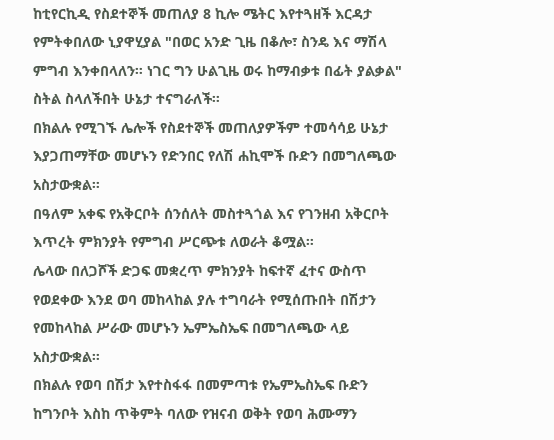ከቲየርኪዲ የስደተኞች መጠለያ 8 ኪሎ ሜትር እየተጓዘች እርዳታ የምትቀበለው ኒያዋሂያል "በወር አንድ ጊዜ በቆሎ፣ ስንዴ እና ማሽላ ምግብ እንቀበላለን። ነገር ግን ሁልጊዜ ወሩ ከማብቃቱ በፊት ያልቃል" ስትል ስላለችበት ሁኔታ ተናግራለች።
በክልሉ የሚገኙ ሌሎች የስደተኞች መጠለያዎችም ተመሳሳይ ሁኔታ እያጋጠማቸው መሆኑን የድንበር የለሽ ሐኪሞች ቡድን በመግለጫው አስታውቋል።
በዓለም አቀፍ የአቅርቦት ሰንሰለት መስተጓጎል እና የገንዘብ አቅርቦት እጥረት ምክንያት የምግብ ሥርጭቱ ለወራት ቆሟል።
ሌላው በለጋሾች ድጋፍ መቋረጥ ምክንያት ከፍተኛ ፈተና ውስጥ የወደቀው እንደ ወባ መከላከል ያሉ ተግባራት የሚሰጡበት በሽታን የመከላከል ሥራው መሆኑን ኤምኤስኤፍ በመግለጫው ላይ አስታውቋል።
በክልሉ የወባ በሽታ እየተስፋፋ በመምጣቱ የኤምኤስኤፍ ቡድን ከግንቦት እስከ ጥቅምት ባለው የዝናብ ወቅት የወባ ሕሙማን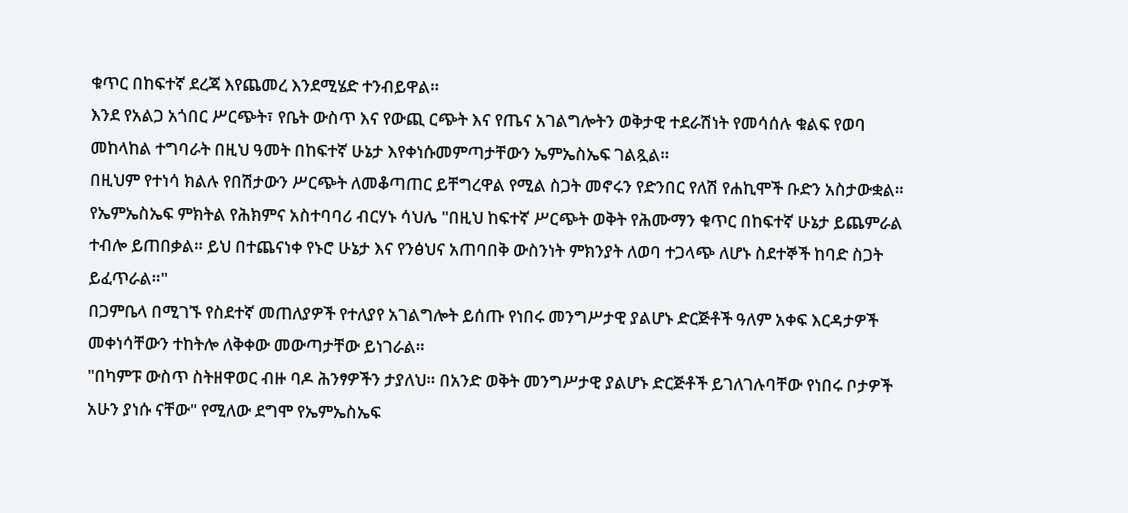ቁጥር በከፍተኛ ደረጃ እየጨመረ እንደሚሄድ ተንብይዋል።
እንደ የአልጋ አጎበር ሥርጭት፣ የቤት ውስጥ እና የውጪ ርጭት እና የጤና አገልግሎትን ወቅታዊ ተደራሽነት የመሳሰሉ ቁልፍ የወባ መከላከል ተግባራት በዚህ ዓመት በከፍተኛ ሁኔታ እየቀነሱመምጣታቸውን ኤምኤስኤፍ ገልጿል።
በዚህም የተነሳ ክልሉ የበሽታውን ሥርጭት ለመቆጣጠር ይቸግረዋል የሚል ስጋት መኖሩን የድንበር የለሽ የሐኪሞች ቡድን አስታውቋል።
የኤምኤስኤፍ ምክትል የሕክምና አስተባባሪ ብርሃኑ ሳህሌ "በዚህ ከፍተኛ ሥርጭት ወቅት የሕሙማን ቁጥር በከፍተኛ ሁኔታ ይጨምራል ተብሎ ይጠበቃል። ይህ በተጨናነቀ የኑሮ ሁኔታ እና የንፅህና አጠባበቅ ውስንነት ምክንያት ለወባ ተጋላጭ ለሆኑ ስደተኞች ከባድ ስጋት ይፈጥራል።"
በጋምቤላ በሚገኙ የስደተኛ መጠለያዎች የተለያየ አገልግሎት ይሰጡ የነበሩ መንግሥታዊ ያልሆኑ ድርጅቶች ዓለም አቀፍ እርዳታዎች መቀነሳቸውን ተከትሎ ለቅቀው መውጣታቸው ይነገራል።
"በካምፑ ውስጥ ስትዘዋወር ብዙ ባዶ ሕንፃዎችን ታያለህ። በአንድ ወቅት መንግሥታዊ ያልሆኑ ድርጅቶች ይገለገሉባቸው የነበሩ ቦታዎች አሁን ያነሱ ናቸው" የሚለው ደግሞ የኤምኤስኤፍ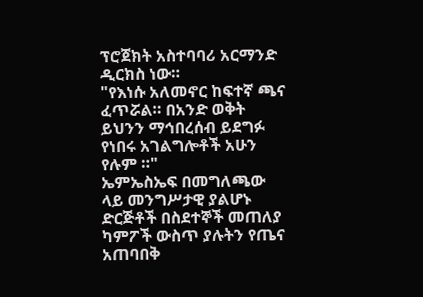ፕሮጀክት አስተባባሪ አርማንድ ዲርክስ ነው።
"የእነሱ አለመኖር ከፍተኛ ጫና ፈጥሯል። በአንድ ወቅት ይህንን ማኅበረሰብ ይደግፉ የነበሩ አገልግሎቶች አሁን የሉም ።"
ኤምኤስኤፍ በመግለጫው ላይ መንግሥታዊ ያልሆኑ ድርጅቶች በስደተኞች መጠለያ ካምፖች ውስጥ ያሉትን የጤና አጠባበቅ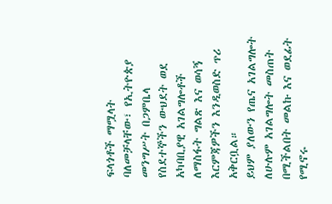ፍላጎቶች ማሟላት ባለመቻላቸው፣ የኢትዮጵያ መንግሥት በጋምቤላ የስደተኞችን ውህደት ወደ አካባቢያዊ አገልግሎቶች ለማስፋት ግልጽ እና ወሳኝ እርምጃዎችን እንዲወስድ ጥሪ አቅርቧል።
ይህም ያለውን የጤና አገልግሎት ለሁሉም አገልግሎት መስጠት በሚችልበት መልኩ እና ወደፊት የሚኖሩ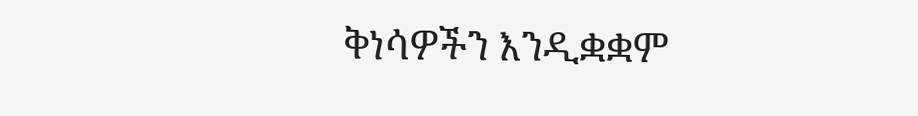ቅነሳዎችን እንዲቋቋም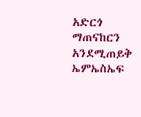አድርጎ ማጠናከርን አንደሚጠይቅ ኤምኤስኤፍ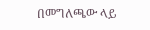በመግለጫው ላይ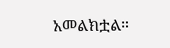አመልክቷል።